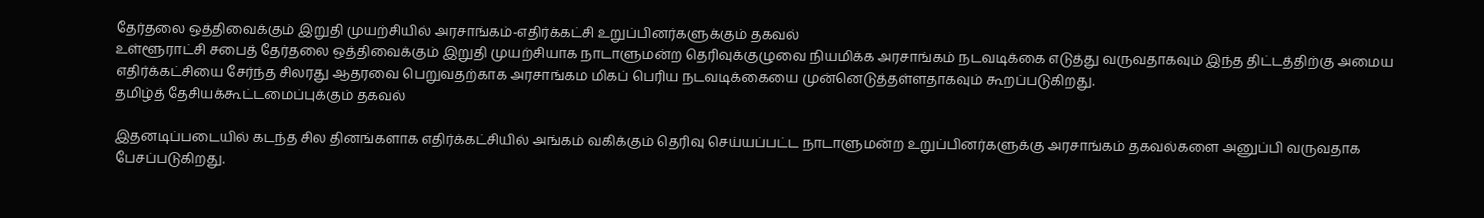தேர்தலை ஒத்திவைக்கும் இறுதி முயற்சியில் அரசாங்கம்-எதிர்க்கட்சி உறுப்பினர்களுக்கும் தகவல்
உள்ளூராட்சி சபைத் தேர்தலை ஒத்திவைக்கும் இறுதி முயற்சியாக நாடாளுமன்ற தெரிவுக்குழுவை நியமிக்க அரசாங்கம் நடவடிக்கை எடுத்து வருவதாகவும் இந்த திட்டத்திற்கு அமைய எதிர்க்கட்சியை சேர்ந்த சிலரது ஆதரவை பெறுவதற்காக அரசாங்கம மிகப் பெரிய நடவடிக்கையை முன்னெடுத்தள்ளதாகவும் கூறப்படுகிறது.
தமிழ்த் தேசியக்கூட்டமைப்புக்கும் தகவல்

இதனடிப்படையில் கடந்த சில தினங்களாக எதிர்க்கட்சியில் அங்கம் வகிக்கும் தெரிவு செய்யப்பட்ட நாடாளுமன்ற உறுப்பினர்களுக்கு அரசாங்கம் தகவல்களை அனுப்பி வருவதாக பேசப்படுகிறது.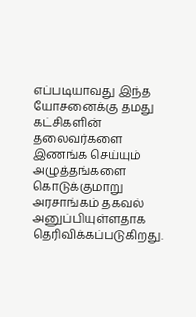எப்படியாவது இந்த யோசனைக்கு தமது கட்சிகளின் தலைவர்களை இணங்க செய்யும் அழுத்தங்களை கொடுக்குமாறு அரசாங்கம் தகவல் அனுப்பியுள்ளதாக தெரிவிக்கப்படுகிறது.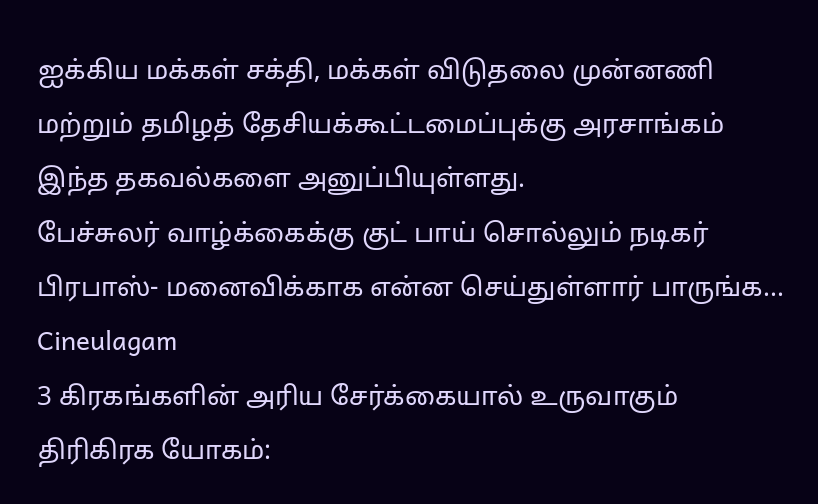ஐக்கிய மக்கள் சக்தி, மக்கள் விடுதலை முன்னணி மற்றும் தமிழத் தேசியக்கூட்டமைப்புக்கு அரசாங்கம் இந்த தகவல்களை அனுப்பியுள்ளது.
பேச்சுலர் வாழ்க்கைக்கு குட் பாய் சொல்லும் நடிகர் பிரபாஸ்- மனைவிக்காக என்ன செய்துள்ளார் பாருங்க... Cineulagam
3 கிரகங்களின் அரிய சேர்க்கையால் உருவாகும் திரிகிரக யோகம்: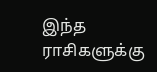இந்த ராசிகளுக்கு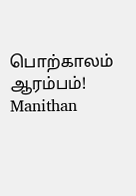பொற்காலம் ஆரம்பம்! Manithan